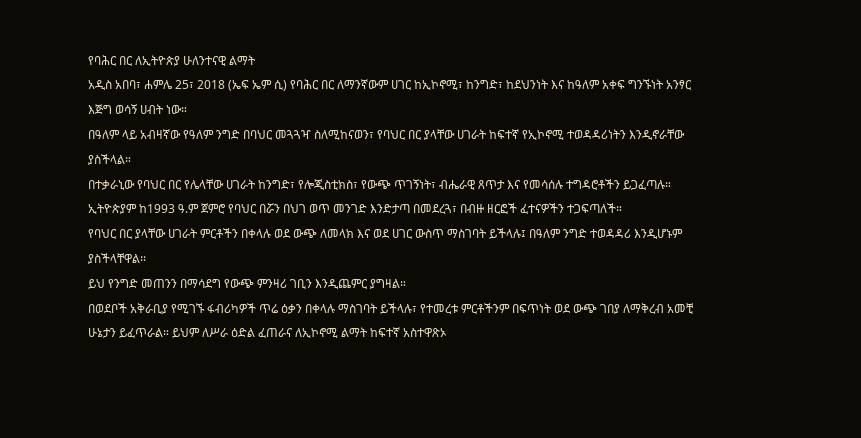የባሕር በር ለኢትዮጵያ ሁለንተናዊ ልማት
አዲስ አበባ፣ ሐምሌ 25፣ 2018 (ኤፍ ኤም ሲ) የባሕር በር ለማንኛውም ሀገር ከኢኮኖሚ፣ ከንግድ፣ ከደህንነት እና ከዓለም አቀፍ ግንኙነት አንፃር እጅግ ወሳኝ ሀብት ነው።
በዓለም ላይ አብዛኛው የዓለም ንግድ በባህር መጓጓዣ ስለሚከናወን፣ የባህር በር ያላቸው ሀገራት ከፍተኛ የኢኮኖሚ ተወዳዳሪነትን እንዲኖራቸው ያስችላል።
በተቃራኒው የባህር በር የሌላቸው ሀገራት ከንግድ፣ የሎጂስቲክስ፣ የውጭ ጥገኝነት፣ ብሔራዊ ጸጥታ እና የመሳሰሉ ተግዳሮቶችን ይጋፈጣሉ።
ኢትዮጵያም ከ1993 ዓ.ም ጀምሮ የባህር በሯን በህገ ወጥ መንገድ እንድታጣ በመደረጓ፣ በብዙ ዘርፎች ፈተናዎችን ተጋፍጣለች።
የባህር በር ያላቸው ሀገራት ምርቶችን በቀላሉ ወደ ውጭ ለመላክ እና ወደ ሀገር ውስጥ ማስገባት ይችላሉ፤ በዓለም ንግድ ተወዳዳሪ እንዲሆኑም ያስችላቸዋል፡፡
ይህ የንግድ መጠንን በማሳደግ የውጭ ምንዛሪ ገቢን እንዲጨምር ያግዛል።
በወደቦች አቅራቢያ የሚገኙ ፋብሪካዎች ጥሬ ዕቃን በቀላሉ ማስገባት ይችላሉ፣ የተመረቱ ምርቶችንም በፍጥነት ወደ ውጭ ገበያ ለማቅረብ አመቺ ሁኔታን ይፈጥራል። ይህም ለሥራ ዕድል ፈጠራና ለኢኮኖሚ ልማት ከፍተኛ አስተዋጽኦ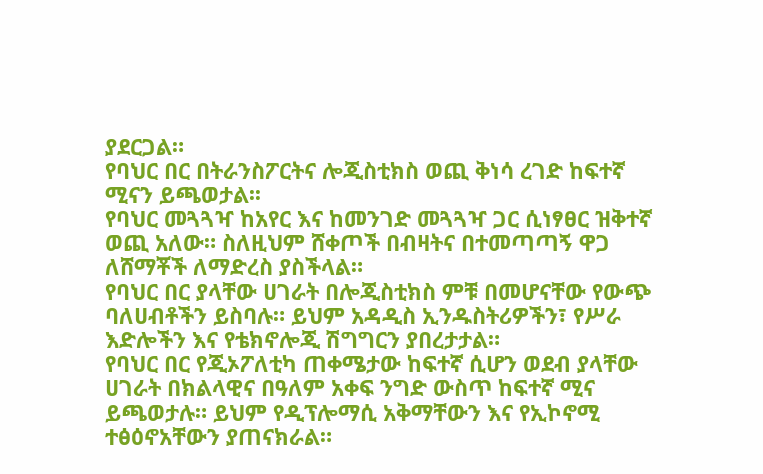ያደርጋል።
የባህር በር በትራንስፖርትና ሎጂስቲክስ ወጪ ቅነሳ ረገድ ከፍተኛ ሚናን ይጫወታል፡፡
የባህር መጓጓዣ ከአየር እና ከመንገድ መጓጓዣ ጋር ሲነፃፀር ዝቅተኛ ወጪ አለው። ስለዚህም ሸቀጦች በብዛትና በተመጣጣኝ ዋጋ ለሸማቾች ለማድረስ ያስችላል።
የባህር በር ያላቸው ሀገራት በሎጂስቲክስ ምቹ በመሆናቸው የውጭ ባለሀብቶችን ይስባሉ። ይህም አዳዲስ ኢንዱስትሪዎችን፣ የሥራ እድሎችን እና የቴክኖሎጂ ሽግግርን ያበረታታል።
የባህር በር የጂኦፖለቲካ ጠቀሜታው ከፍተኛ ሲሆን ወደብ ያላቸው ሀገራት በክልላዊና በዓለም አቀፍ ንግድ ውስጥ ከፍተኛ ሚና ይጫወታሉ። ይህም የዲፕሎማሲ አቅማቸውን እና የኢኮኖሚ ተፅዕኖአቸውን ያጠናክራል።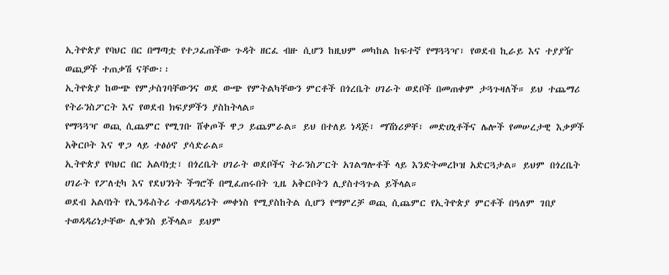ኢትዮጵያ የባህር በር በማጣቷ የተጋፈጠችው ጉዳት ዘርፈ ብዙ ሲሆን ከዚህም መካከል ከፍተኛ የማጓጓዣ፣ የወደብ ኪራይ እና ተያያዥ ወጪዎች ተጠቃሽ ናቸው፡፡
ኢትዮጵያ ከውጭ የምታስገባቸውንና ወደ ውጭ የምትልካቸውን ምርቶች በጎረቤት ሀገራት ወደቦች በመጠቀም ታጓጉዛለች። ይህ ተጨማሪ የትራንስፖርት እና የወደብ ክፍያዎችን ያስከትላል።
የማጓጓዣ ወጪ ሲጨምር የሚገቡ ሸቀጦች ዋጋ ይጨምራል። ይህ በተለይ ነዳጅ፣ ማሽነሪዎቸ፣ መድሀኒቶችና ሌሎች የመሠረታዊ እቃዎች አቅርቦት እና ዋጋ ላይ ተፅዕኖ ያሳድራል።
ኢትዮጵያ የባህር በር አልባነቷ፣ በጎረቤት ሀገራት ወደቦችና ትራንስፖርት አገልግሎቶች ላይ እንድትመረኮዝ አድርጓታል። ይህም በጎረቤት ሀገራት የፖለቲካ እና የደህንነት ችግሮች በሚፈጠሩበት ጊዜ አቅርቦትን ሊያስተጓጉል ይችላል።
ወደብ አልባነት የኢንዱስትሪ ተወዳዳሪነት መቀነስ የሚያስከትል ሲሆን የማምረቻ ወጪ ሲጨምር የኢትዮጵያ ምርቶች በዓለም ገበያ ተወዳዳሪነታቸው ሊቀንስ ይችላል። ይህም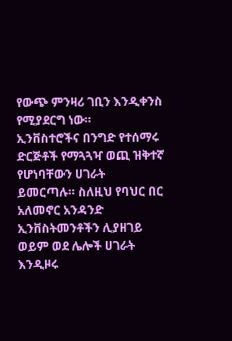የውጭ ምንዛሪ ገቢን እንዲቀንስ የሚያደርግ ነው።
ኢንቨስተሮችና በንግድ የተሰማሩ ድርጅቶች የማጓጓዣ ወጪ ዝቅተኛ የሆነባቸውን ሀገራት ይመርጣሉ። ስለዚህ የባህር በር አለመኖር አንዳንድ ኢንቨስትመንቶችን ሊያዘገይ ወይም ወደ ሌሎች ሀገራት እንዲዞሩ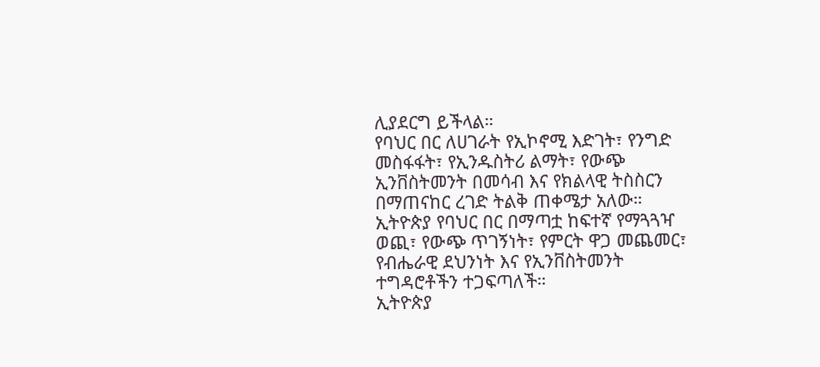ሊያደርግ ይችላል።
የባህር በር ለሀገራት የኢኮኖሚ እድገት፣ የንግድ መስፋፋት፣ የኢንዱስትሪ ልማት፣ የውጭ ኢንቨስትመንት በመሳብ እና የክልላዊ ትስስርን በማጠናከር ረገድ ትልቅ ጠቀሜታ አለው።
ኢትዮጵያ የባህር በር በማጣቷ ከፍተኛ የማጓጓዣ ወጪ፣ የውጭ ጥገኝነት፣ የምርት ዋጋ መጨመር፣ የብሔራዊ ደህንነት እና የኢንቨስትመንት ተግዳሮቶችን ተጋፍጣለች።
ኢትዮጵያ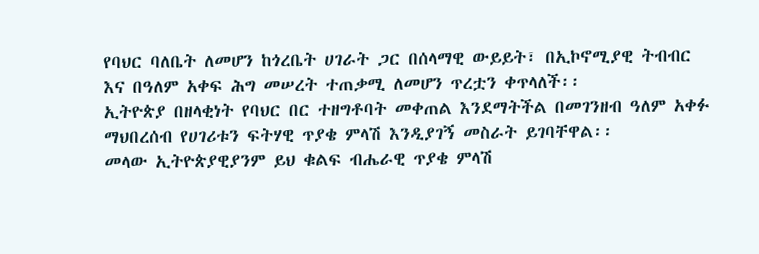የባህር ባለቤት ለመሆን ከጎረቤት ሀገራት ጋር በሰላማዊ ውይይት፣ በኢኮኖሚያዊ ትብብር እና በዓለም አቀፍ ሕግ መሠረት ተጠቃሚ ለመሆን ጥረቷን ቀጥላለች፡፡
ኢትዮጵያ በዘላቂነት የባህር በር ተዘግቶባት መቀጠል እንደማትችል በመገንዘብ ዓለም አቀፉ ማህበረሰብ የሀገሪቱን ፍትሃዊ ጥያቄ ምላሽ እንዲያገኝ መስራት ይገባቸዋል፡፡
መላው ኢትዮጵያዊያንም ይህ ቁልፍ ብሔራዊ ጥያቄ ምላሽ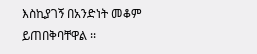እስኪያገኝ በአንድነት መቆም ይጠበቅባቸዋል ፡፡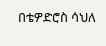በቴዎድሮስ ሳህለ